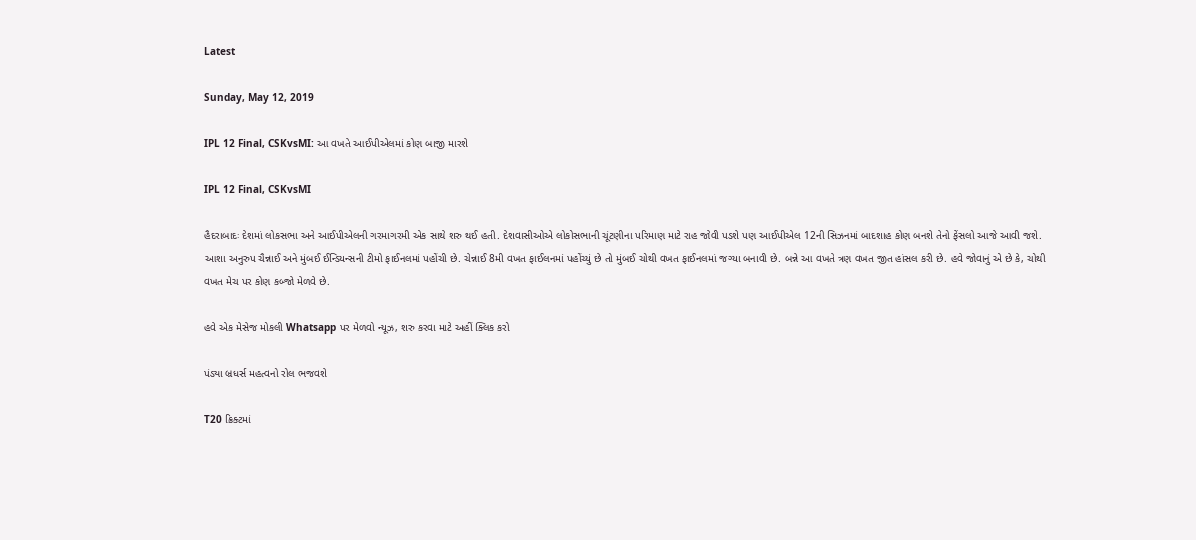Latest

Sunday, May 12, 2019

IPL 12 Final, CSKvsMI: આ વખતે આઈપીએલમાં કોણ બાજી મારશે

IPL 12 Final, CSKvsMI

હૈદરાબાદઃ દેશમાં લોકસભા અને આઈપીએલની ગરમાગરમી એક સાથે શરુ થઈ હતી. દેશવાસીઓએ લોકોસભાની ચૂંટણીના પરિમાણ માટે રાહ જોવી પડશે પણ આઈપીએલ 12ની સિઝનમાં બાદશાહ કોણ બનશે તેનો ફેંસલો આજે આવી જશે. આશા અનુરુપ ચૈન્નાઈ અને મુંબઈ ઈન્ડિયન્સની ટીમો ફાઈનલમાં પહોંચી છે. ચેન્નાઈ 8મી વખત ફાઈલનમાં પહોંચ્યું છે તો મુંબઈ ચોથી વખત ફાઈનલમાં જગ્યા બનાવી છે. બન્ને આ વખતે ત્રણ વખત જીત હાંસલ કરી છે. હવે જોવાનું એ છે કે, ચોથી વખત મેચ પર કોણ કબ્જો મેળવે છે.

હવે એક મેસેજ મોકલી Whatsapp પર મેળવો ન્યૂઝ, શરુ કરવા માટે અહીં ક્લિક કરો

પંડ્યા બ્રધર્સ મહત્વનો રોલ ભજવશે

T20 ક્રિક્ટમાં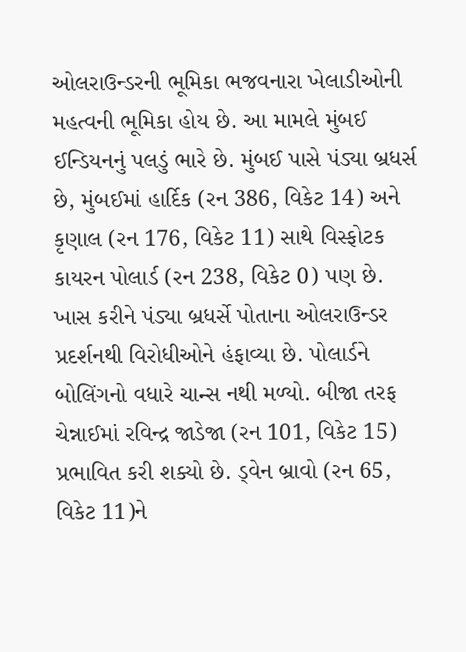ઓલરાઉન્ડરની ભૂમિકા ભજવનારા ખેલાડીઓની મહત્વની ભૂમિકા હોય છે. આ મામલે મુંબઈ ઈન્ડિયનનું પલડું ભારે છે. મુંબઈ પાસે પંડ્યા બ્રધર્સ છે, મુંબઈમાં હાર્દિક (રન 386, વિકેટ 14) અને કૃણાલ (રન 176, વિકેટ 11) સાથે વિસ્ફોટક કાયરન પોલાર્ડ (રન 238, વિકેટ 0) પણ છે. ખાસ કરીને પંડ્યા બ્રધર્સે પોતાના ઓલરાઉન્ડર પ્રદર્શનથી વિરોધીઓને હંફાવ્યા છે. પોલાર્ડને બોલિંગનો વધારે ચાન્સ નથી મળ્યો. બીજા તરફ ચેન્નાઈમાં રવિન્દ્ર જાડેજા (રન 101, વિકેટ 15) પ્રભાવિત કરી શક્યો છે. ડ્વેન બ્રાવો (રન 65, વિકેટ 11)ને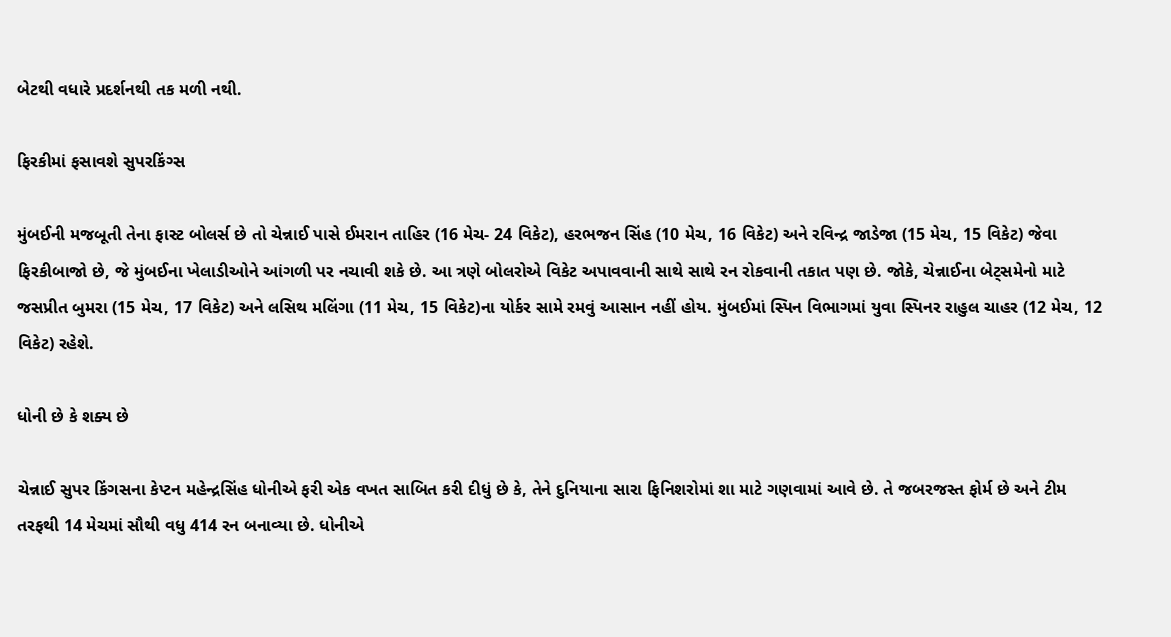બેટથી વધારે પ્રદર્શનથી તક મળી નથી.

ફિરકીમાં ફસાવશે સુપરકિંગ્સ

મુંબઈની મજબૂતી તેના ફાસ્ટ બોલર્સ છે તો ચેન્નાઈ પાસે ઈમરાન તાહિર (16 મેચ- 24 વિકેટ), હરભજન સિંહ (10 મેચ, 16 વિકેટ) અને રવિન્દ્ર જાડેજા (15 મેચ, 15 વિકેટ) જેવા ફિરકીબાજો છે, જે મુંબઈના ખેલાડીઓને આંગળી પર નચાવી શકે છે. આ ત્રણે બોલરોએ વિકેટ અપાવવાની સાથે સાથે રન રોકવાની તકાત પણ છે. જોકે, ચેન્નાઈના બેટ્સમેનો માટે જસપ્રીત બુમરા (15 મેચ, 17 વિકેટ) અને લસિથ મલિંગા (11 મેચ, 15 વિકેટ)ના યોર્કર સામે રમવું આસાન નહીં હોય. મુંબઈમાં સ્પિન વિભાગમાં યુવા સ્પિનર રાહુલ ચાહર (12 મેચ, 12 વિકેટ) રહેશે.

ધોની છે કે શક્ય છે

ચેન્નાઈ સુપર કિંગસના કેપ્ટન મહેન્દ્રસિંહ ધોનીએ ફરી એક વખત સાબિત કરી દીધું છે કે, તેને દુનિયાના સારા ફિનિશરોમાં શા માટે ગણવામાં આવે છે. તે જબરજસ્ત ફોર્મ છે અને ટીમ તરફથી 14 મેચમાં સૌથી વધુ 414 રન બનાવ્યા છે. ધોનીએ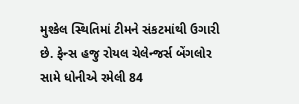મુશ્કેલ સ્થિતિમાં ટીમને સંકટમાંથી ઉગારી છે. ફેન્સ હજુ રોયલ ચેલેન્જર્સ બેંગલોર સામે ધોનીએ રમેલી 84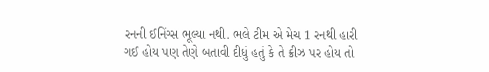રનની ઈનિંગ્સ ભૂલ્યા નથી. ભલે ટીમ એ મેચ 1 રનથી હારી ગઈ હોય પણ તેણે બતાવી દીધું હતું કે તે ક્રીઝ પર હોય તો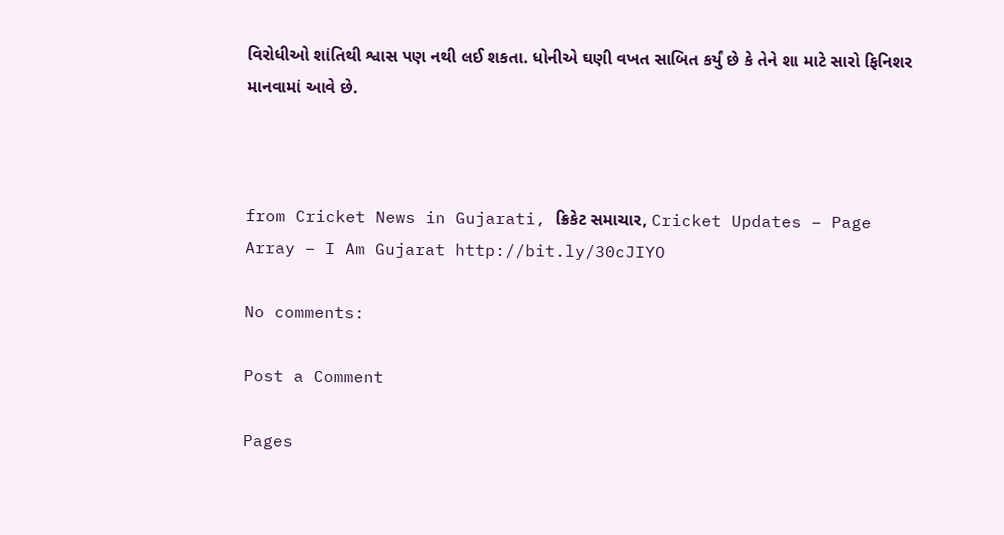વિરોધીઓ શાંતિથી શ્વાસ પણ નથી લઈ શકતા. ધોનીએ ઘણી વખત સાબિત કર્યું છે કે તેને શા માટે સારો ફિનિશર માનવામાં આવે છે.



from Cricket News in Gujarati, ક્રિકેટ સમાચાર, Cricket Updates – Page Array – I Am Gujarat http://bit.ly/30cJIYO

No comments:

Post a Comment

Pages